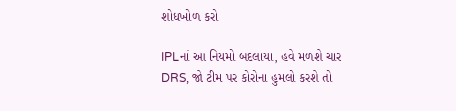શોધખોળ કરો

IPLનાં આ નિયમો બદલાયા, હવે મળશે ચાર DRS, જો ટીમ પર કોરોના હુમલો કરશે તો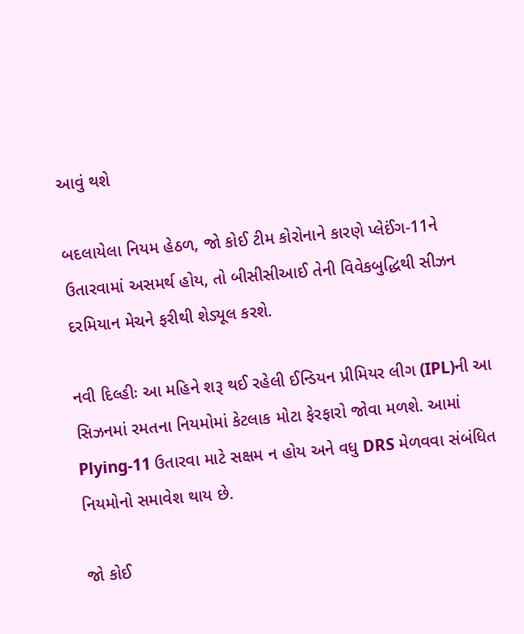આવું થશે

બદલાયેલા નિયમ હેઠળ, જો કોઈ ટીમ કોરોનાને કારણે પ્લેઈંગ-11ને ઉતારવામાં અસમર્થ હોય, તો બીસીસીઆઈ તેની વિવેકબુદ્ધિથી સીઝન દરમિયાન મેચને ફરીથી શેડ્યૂલ કરશે.

નવી દિલ્હીઃ આ મહિને શરૂ થઈ રહેલી ઈન્ડિયન પ્રીમિયર લીગ (IPL)ની આ સિઝનમાં રમતના નિયમોમાં કેટલાક મોટા ફેરફારો જોવા મળશે. આમાં Plying-11 ઉતારવા માટે સક્ષમ ન હોય અને વધુ DRS મેળવવા સંબંધિત નિયમોનો સમાવેશ થાય છે.

જો કોઈ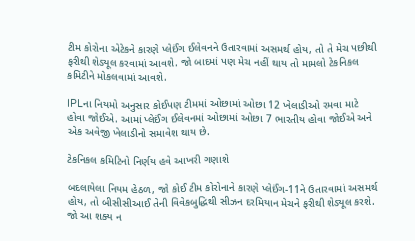ટીમ કોરોના એટેકને કારણે પ્લેઈંગ ઈલેવનને ઉતારવામાં અસમર્થ હોય, તો તે મેચ પછીથી ફરીથી શેડ્યૂલ કરવામાં આવશે. જો બાદમાં પણ મેચ નહીં થાય તો મામલો ટેકનિકલ કમિટીને મોકલવામાં આવશે.

IPLના નિયમો અનુસાર કોઈપણ ટીમમાં ઓછામાં ઓછા 12 ખેલાડીઓ રમવા માટે હોવા જોઈએ. આમાં પ્લેઈંગ ઈલેવનમાં ઓછામાં ઓછા 7 ભારતીય હોવા જોઈએ અને એક અવેજી ખેલાડીનો સમાવેશ થાય છે.

ટેકનિકલ કમિટિનો નિર્ણય હવે આખરી ગણાશે

બદલાયેલા નિયમ હેઠળ, જો કોઈ ટીમ કોરોનાને કારણે પ્લેઈંગ-11ને ઉતારવામાં અસમર્થ હોય, તો બીસીસીઆઈ તેની વિવેકબુદ્ધિથી સીઝન દરમિયાન મેચને ફરીથી શેડ્યૂલ કરશે. જો આ શક્ય ન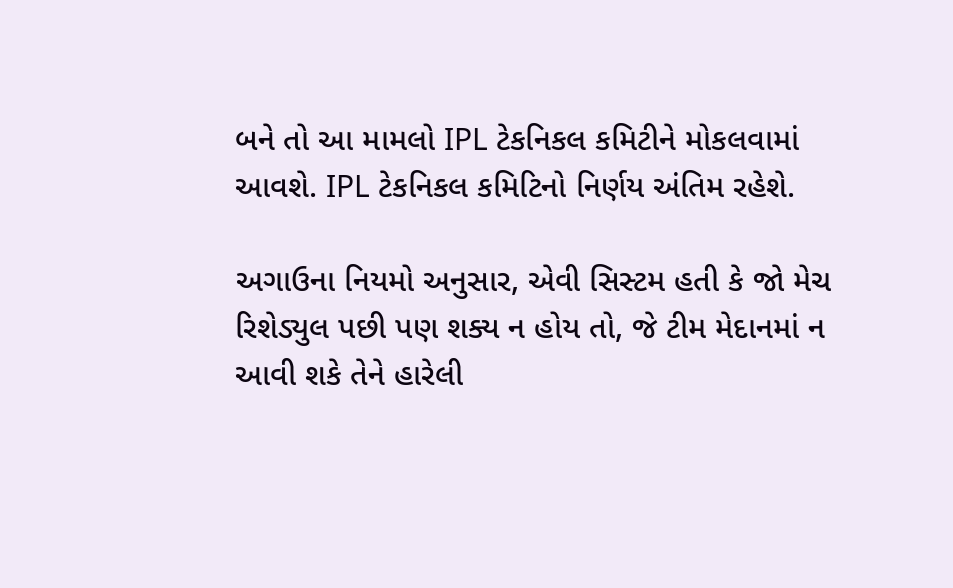બને તો આ મામલો IPL ટેકનિકલ કમિટીને મોકલવામાં આવશે. IPL ટેકનિકલ કમિટિનો નિર્ણય અંતિમ રહેશે.

અગાઉના નિયમો અનુસાર, એવી સિસ્ટમ હતી કે જો મેચ રિશેડ્યુલ પછી પણ શક્ય ન હોય તો, જે ટીમ મેદાનમાં ન આવી શકે તેને હારેલી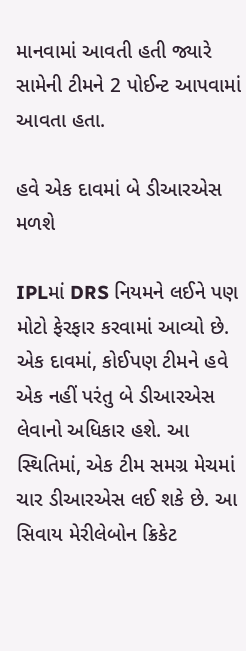માનવામાં આવતી હતી જ્યારે સામેની ટીમને 2 પોઈન્ટ આપવામાં આવતા હતા.

હવે એક દાવમાં બે ડીઆરએસ મળશે

IPLમાં DRS નિયમને લઈને પણ મોટો ફેરફાર કરવામાં આવ્યો છે. એક દાવમાં, કોઈપણ ટીમને હવે એક નહીં પરંતુ બે ડીઆરએસ લેવાનો અધિકાર હશે. આ સ્થિતિમાં, એક ટીમ સમગ્ર મેચમાં ચાર ડીઆરએસ લઈ શકે છે. આ સિવાય મેરીલેબોન ક્રિકેટ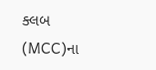ક્લબ (MCC)ના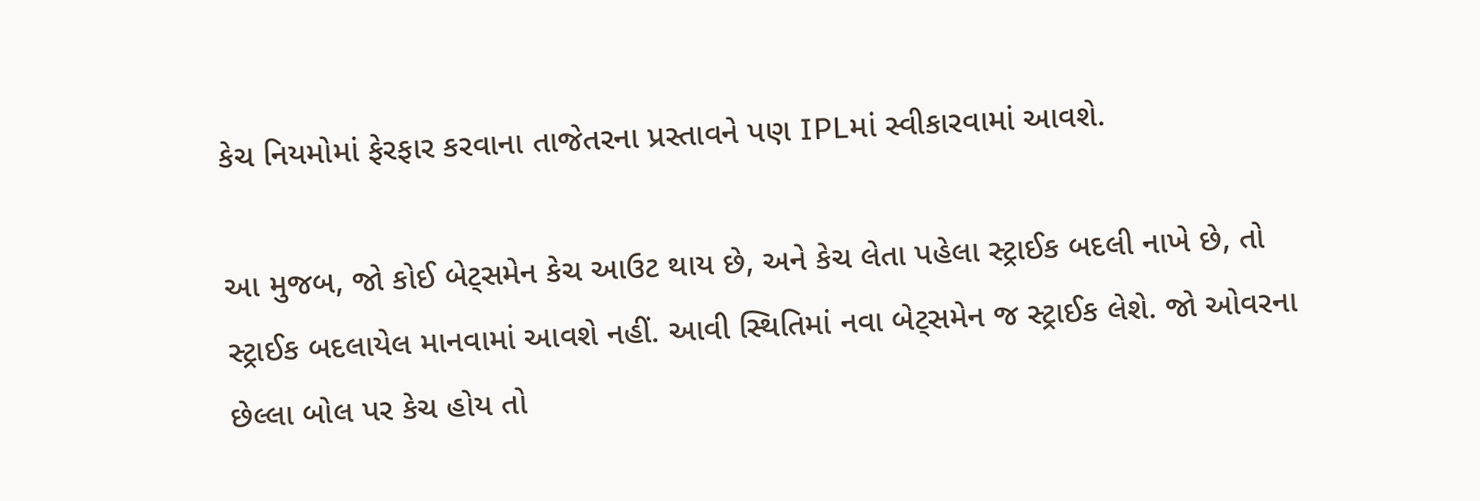કેચ નિયમોમાં ફેરફાર કરવાના તાજેતરના પ્રસ્તાવને પણ IPLમાં સ્વીકારવામાં આવશે.

આ મુજબ, જો કોઈ બેટ્સમેન કેચ આઉટ થાય છે, અને કેચ લેતા પહેલા સ્ટ્રાઈક બદલી નાખે છે, તો સ્ટ્રાઈક બદલાયેલ માનવામાં આવશે નહીં. આવી સ્થિતિમાં નવા બેટ્સમેન જ સ્ટ્રાઈક લેશે. જો ઓવરના છેલ્લા બોલ પર કેચ હોય તો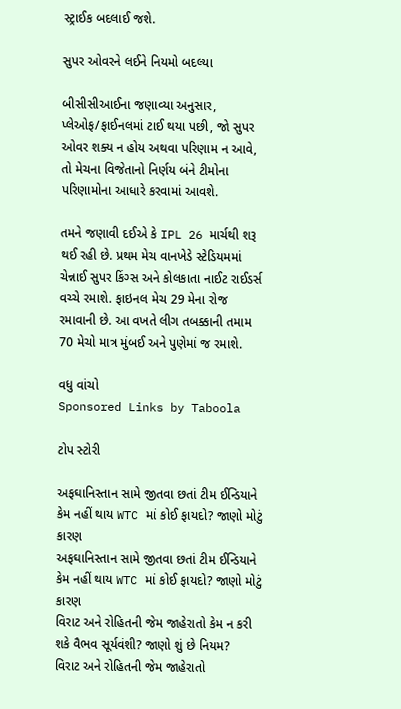સ્ટ્રાઈક બદલાઈ જશે.

સુપર ઓવરને લઈને નિયમો બદલ્યા

બીસીસીઆઈના જણાવ્યા અનુસાર, પ્લેઓફ/ફાઈનલમાં ટાઈ થયા પછી, જો સુપર ઓવર શક્ય ન હોય અથવા પરિણામ ન આવે, તો મેચના વિજેતાનો નિર્ણય બંને ટીમોના પરિણામોના આધારે કરવામાં આવશે.

તમને જણાવી દઈએ કે IPL 26 માર્ચથી શરૂ થઈ રહી છે. પ્રથમ મેચ વાનખેડે સ્ટેડિયમમાં ચેન્નાઈ સુપર કિંગ્સ અને કોલકાતા નાઈટ રાઈડર્સ વચ્ચે રમાશે. ફાઇનલ મેચ 29 મેના રોજ રમાવાની છે. આ વખતે લીગ તબક્કાની તમામ 70 મેચો માત્ર મુંબઈ અને પુણેમાં જ રમાશે.

વધુ વાંચો
Sponsored Links by Taboola

ટોપ સ્ટોરી

અફઘાનિસ્તાન સામે જીતવા છતાં ટીમ ઈન્ડિયાને કેમ નહીં થાય WTC માં કોઈ ફાયદો? જાણો મોટું કારણ
અફઘાનિસ્તાન સામે જીતવા છતાં ટીમ ઈન્ડિયાને કેમ નહીં થાય WTC માં કોઈ ફાયદો? જાણો મોટું કારણ
વિરાટ અને રોહિતની જેમ જાહેરાતો કેમ ન કરી શકે વૈભવ સૂર્યવંશી? જાણો શું છે નિયમ?
વિરાટ અને રોહિતની જેમ જાહેરાતો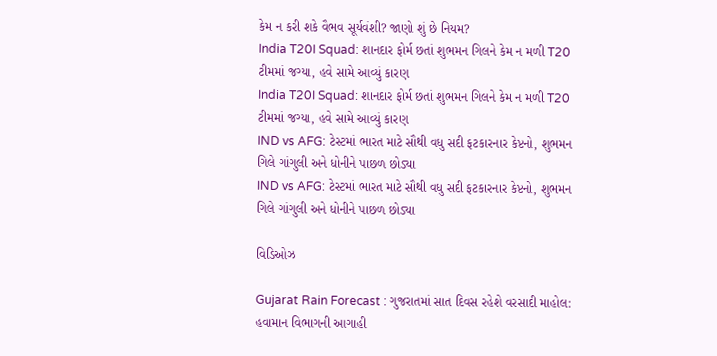કેમ ન કરી શકે વૈભવ સૂર્યવંશી? જાણો શું છે નિયમ?
India T20I Squad: શાનદાર ફોર્મ છતાં શુભમન ગિલને કેમ ન મળી T20 ટીમમાં જગ્યા, હવે સામે આવ્યું કારણ
India T20I Squad: શાનદાર ફોર્મ છતાં શુભમન ગિલને કેમ ન મળી T20 ટીમમાં જગ્યા, હવે સામે આવ્યું કારણ
IND vs AFG: ટેસ્ટમાં ભારત માટે સૌથી વધુ સદી ફટકારનાર કેપ્ટનો, શુભમન ગિલે ગાંગુલી અને ધોનીને પાછળ છોડ્યા
IND vs AFG: ટેસ્ટમાં ભારત માટે સૌથી વધુ સદી ફટકારનાર કેપ્ટનો, શુભમન ગિલે ગાંગુલી અને ધોનીને પાછળ છોડ્યા

વિડિઓઝ

Gujarat Rain Forecast : ગુજરાતમાં સાત દિવસ રહેશે વરસાદી માહોલ: હવામાન વિભાગની આગાહી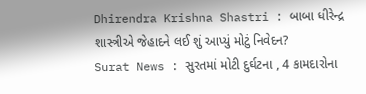Dhirendra Krishna Shastri : બાબા ધીરેન્દ્ર શાસ્ત્રીએ જેહાદને લઈ શું આપ્યું મોટું નિવેદન?
Surat News : સુરતમાં મોટી દુર્ઘટના , 4 કામદારોના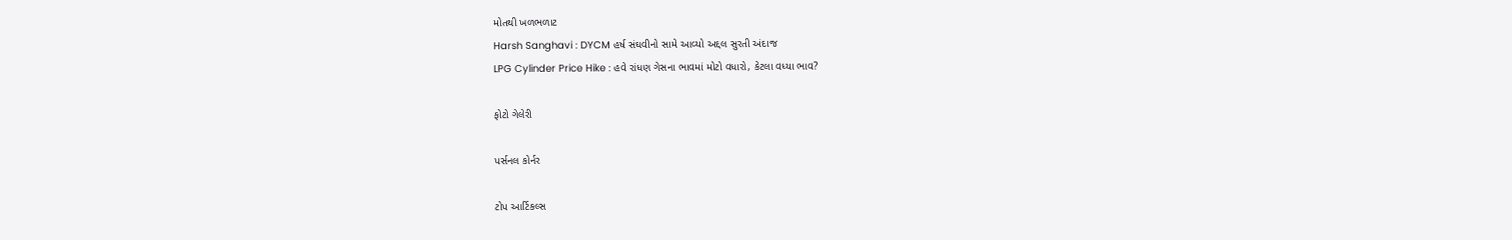મોતથી ખળભળાટ
Harsh Sanghavi : DYCM હર્ષ સંઘવીનો સામે આવ્યો અદ્દલ સુરતી અંદાજ
LPG Cylinder Price Hike : હવે રાંધણ ગેસના ભાવમાં મોટો વધારો, કેટલા વધ્યા ભાવ?

ફોટો ગેલેરી

પર્સનલ કોર્નર

ટોપ આર્ટિકલ્સ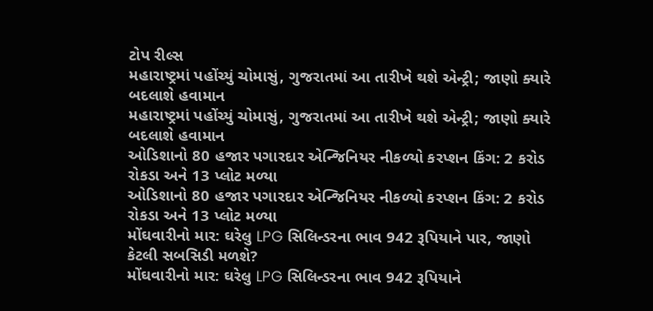ટોપ રીલ્સ
મહારાષ્ટ્રમાં પહોંચ્યું ચોમાસું, ગુજરાતમાં આ તારીખે થશે એન્ટ્રી; જાણો ક્યારે બદલાશે હવામાન
મહારાષ્ટ્રમાં પહોંચ્યું ચોમાસું, ગુજરાતમાં આ તારીખે થશે એન્ટ્રી; જાણો ક્યારે બદલાશે હવામાન
ઓડિશાનો 80 હજાર પગારદાર એન્જિનિયર નીકળ્યો કરપ્શન કિંગ: 2 કરોડ રોકડા અને 13 પ્લોટ મળ્યા
ઓડિશાનો 80 હજાર પગારદાર એન્જિનિયર નીકળ્યો કરપ્શન કિંગ: 2 કરોડ રોકડા અને 13 પ્લોટ મળ્યા
મોંઘવારીનો માર: ઘરેલુ LPG સિલિન્ડરના ભાવ 942 રૂપિયાને પાર, જાણો કેટલી સબસિડી મળશે?
મોંઘવારીનો માર: ઘરેલુ LPG સિલિન્ડરના ભાવ 942 રૂપિયાને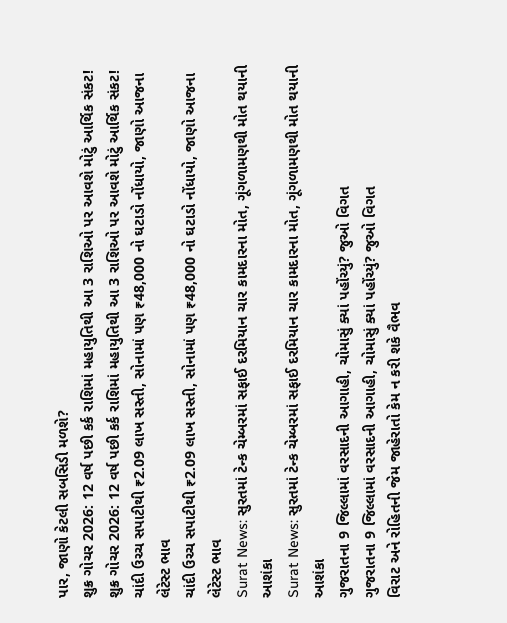પાર, જાણો કેટલી સબસિડી મળશે?
શુક્ર ગોચર 2026: 12 વર્ષ પછી કર્ક રાશિમાં મહાયુતિથી આ 3 રાશિઓ પર આવશે મોટું આર્થિક સંકટ!
શુક્ર ગોચર 2026: 12 વર્ષ પછી કર્ક રાશિમાં મહાયુતિથી આ 3 રાશિઓ પર આવશે મોટું આર્થિક સંકટ!
ચાંદી ઉચ્ચ સપાટીથી ₹2.09 લાખ સસ્તી, સોનામાં પણ ₹48,000 નો ઘટાડો નોંધાયો, જાણો આજના લેટેસ્ટ ભાવ
ચાંદી ઉચ્ચ સપાટીથી ₹2.09 લાખ સસ્તી, સોનામાં પણ ₹48,000 નો ઘટાડો નોંધાયો, જાણો આજના લેટેસ્ટ ભાવ
Surat News: સુરતમાં ટેન્ક ચેમ્બરમાં સફાઈ દરમિયાન ચાર કામદારના મોત, ગૂંગળામણથી મોત થયાની આશંકા
Surat News: સુરતમાં ટેન્ક ચેમ્બરમાં સફાઈ દરમિયાન ચાર કામદારના મોત, ગૂંગળામણથી મોત થયાની આશંકા
ગુજરાતના 9 જિલ્લામાં વરસાદની આગાહી, ચોમાસું ક્યાં પહોંચ્યું? જુઓ વિગત
ગુજરાતના 9 જિલ્લામાં વરસાદની આગાહી, ચોમાસું ક્યાં પહોંચ્યું? જુઓ વિગત
વિરાટ અને રોહિતની જેમ જાહેરાતો કેમ ન કરી શકે વૈભવ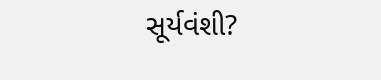સૂર્યવંશી?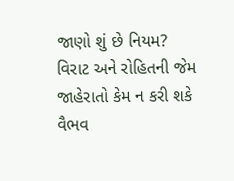જાણો શું છે નિયમ?
વિરાટ અને રોહિતની જેમ જાહેરાતો કેમ ન કરી શકે વૈભવ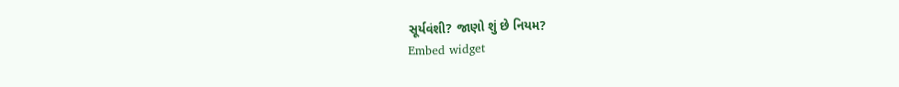સૂર્યવંશી? જાણો શું છે નિયમ?
Embed widget